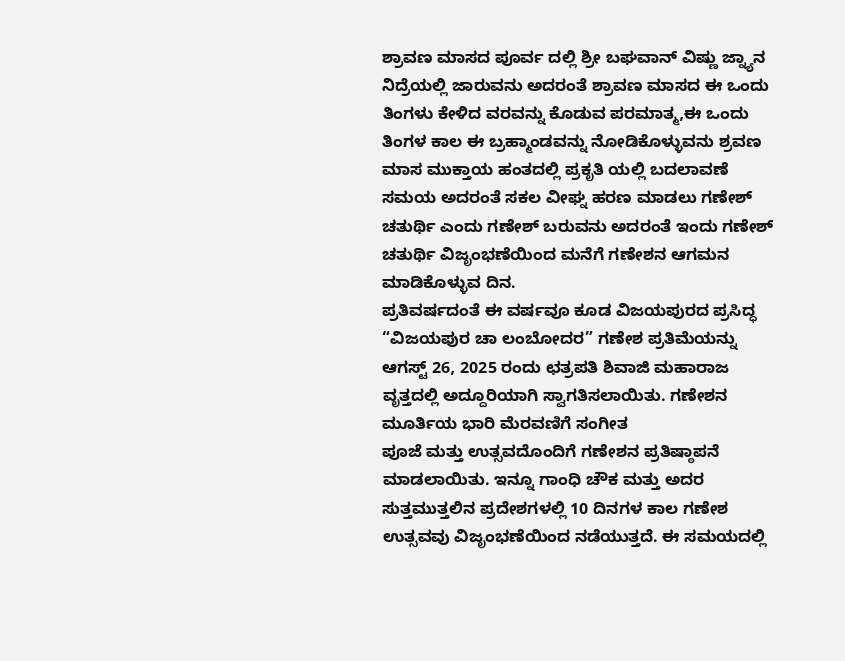ಶ್ರಾವಣ ಮಾಸದ ಪೂರ್ವ ದಲ್ಲಿ ಶ್ರೀ ಬಘವಾನ್ ವಿಷ್ಣು ಜ್ನ್ಯಾನ ನಿದ್ರೆಯಲ್ಲಿ ಜಾರುವನು ಅದರಂತೆ ಶ್ರಾವಣ ಮಾಸದ ಈ ಒಂದು ತಿಂಗಳು ಕೇಳಿದ ವರವನ್ನು ಕೊಡುವ ಪರಮಾತ್ಮ,ಈ ಒಂದು ತಿಂಗಳ ಕಾಲ ಈ ಬ್ರಹ್ಮಾಂಡವನ್ನು ನೋಡಿಕೊಳ್ಳುವನು ಶ್ರವಣ ಮಾಸ ಮುಕ್ತಾಯ ಹಂತದಲ್ಲಿ ಪ್ರಕೃತಿ ಯಲ್ಲಿ ಬದಲಾವಣೆ ಸಮಯ ಅದರಂತೆ ಸಕಲ ವೀಘ್ನ ಹರಣ ಮಾಡಲು ಗಣೇಶ್ ಚತುರ್ಥಿ ಎಂದು ಗಣೇಶ್ ಬರುವನು ಅದರಂತೆ ಇಂದು ಗಣೇಶ್ ಚತುರ್ಥಿ ವಿಜೃಂಭಣೆಯಿಂದ ಮನೆಗೆ ಗಣೇಶನ ಆಗಮನ ಮಾಡಿಕೊಳ್ಳುವ ದಿನ.
ಪ್ರತಿವರ್ಷದಂತೆ ಈ ವರ್ಷವೂ ಕೂಡ ವಿಜಯಪುರದ ಪ್ರಸಿದ್ಧ “ವಿಜಯಪುರ ಚಾ ಲಂಬೋದರ” ಗಣೇಶ ಪ್ರತಿಮೆಯನ್ನು ಆಗಸ್ಟ್ 26, 2025 ರಂದು ಛತ್ರಪತಿ ಶಿವಾಜಿ ಮಹಾರಾಜ ವೃತ್ತದಲ್ಲಿ ಅದ್ದೂರಿಯಾಗಿ ಸ್ವಾಗತಿಸಲಾಯಿತು. ಗಣೇಶನ ಮೂರ್ತಿಯ ಭಾರಿ ಮೆರವಣಿಗೆ ಸಂಗೀತ
ಪೂಜೆ ಮತ್ತು ಉತ್ಸವದೊಂದಿಗೆ ಗಣೇಶನ ಪ್ರತಿಷ್ಠಾಪನೆ ಮಾಡಲಾಯಿತು. ಇನ್ನೂ ಗಾಂಧಿ ಚೌಕ ಮತ್ತು ಅದರ ಸುತ್ತಮುತ್ತಲಿನ ಪ್ರದೇಶಗಳಲ್ಲಿ 10 ದಿನಗಳ ಕಾಲ ಗಣೇಶ ಉತ್ಸವವು ವಿಜೃಂಭಣೆಯಿಂದ ನಡೆಯುತ್ತದೆ. ಈ ಸಮಯದಲ್ಲಿ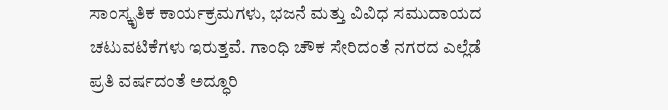ಸಾಂಸ್ಕೃತಿಕ ಕಾರ್ಯಕ್ರಮಗಳು, ಭಜನೆ ಮತ್ತು ವಿವಿಧ ಸಮುದಾಯದ ಚಟುವಟಿಕೆಗಳು ಇರುತ್ತವೆ. ಗಾಂಧಿ ಚೌಕ ಸೇರಿದಂತೆ ನಗರದ ಎಲ್ಲೆಡೆ ಪ್ರತಿ ವರ್ಷದಂತೆ ಅದ್ಧೂರಿ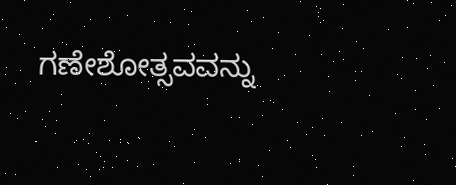ಗಣೇಶೋತ್ಸವವನ್ನು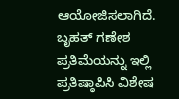ಆಯೋಜಿಸಲಾಗಿದೆ.
ಬೃಹತ್ ಗಣೇಶ ಪ್ರತಿಮೆಯನ್ನು ಇಲ್ಲಿ ಪ್ರತಿಷ್ಠಾಪಿಸಿ ವಿಶೇಷ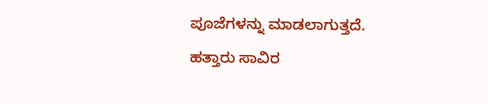ಪೂಜೆಗಳನ್ನು ಮಾಡಲಾಗುತ್ತದೆ.
ಹತ್ತಾರು ಸಾವಿರ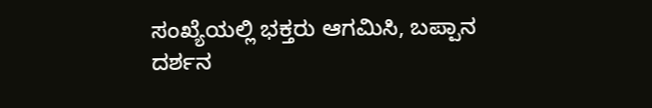ಸಂಖ್ಯೆಯಲ್ಲಿ ಭಕ್ತರು ಆಗಮಿಸಿ, ಬಪ್ಪಾನ ದರ್ಶನ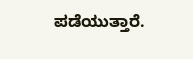ಪಡೆಯುತ್ತಾರೆ.